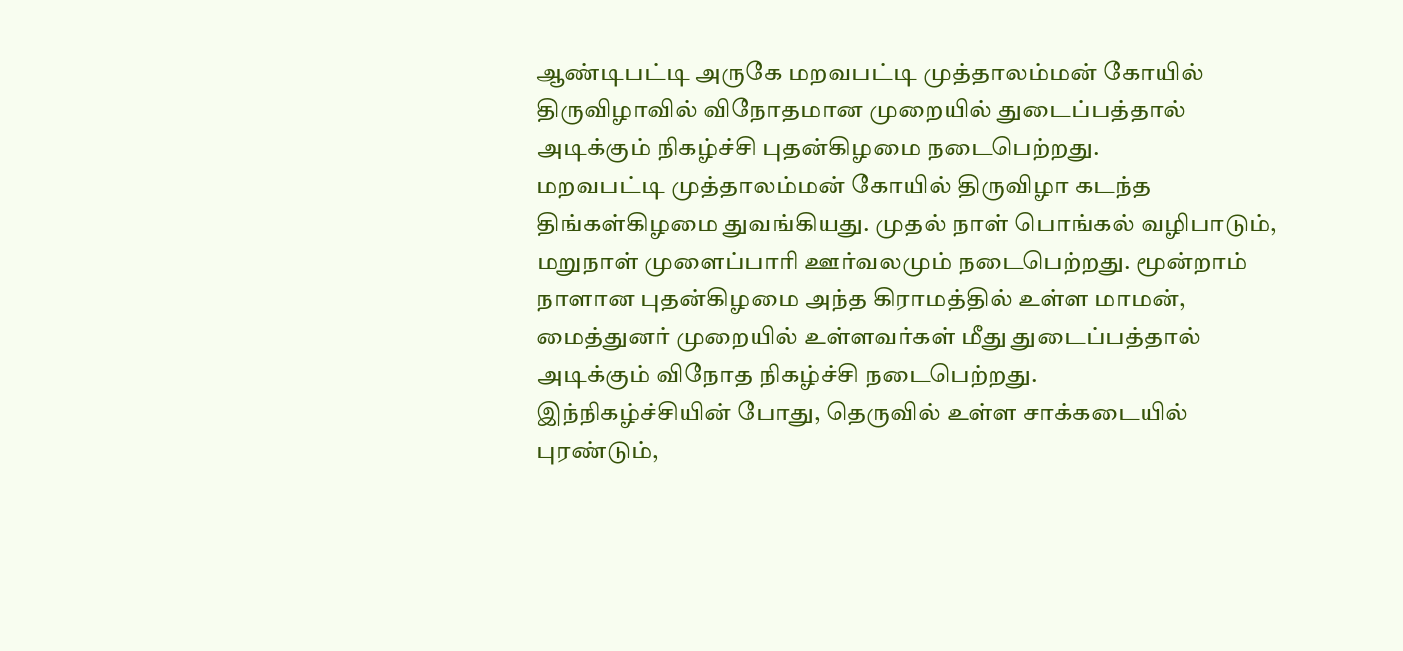ஆண்டிபட்டி அருகே மறவபட்டி முத்தாலம்மன் கோயில் திருவிழாவில் விநோதமான முறையில் துடைப்பத்தால் அடிக்கும் நிகழ்ச்சி புதன்கிழமை நடைபெற்றது.
மறவபட்டி முத்தாலம்மன் கோயில் திருவிழா கடந்த திங்கள்கிழமை துவங்கியது. முதல் நாள் பொங்கல் வழிபாடும், மறுநாள் முளைப்பாரி ஊர்வலமும் நடைபெற்றது. மூன்றாம் நாளான புதன்கிழமை அந்த கிராமத்தில் உள்ள மாமன், மைத்துனர் முறையில் உள்ளவர்கள் மீது துடைப்பத்தால் அடிக்கும் விநோத நிகழ்ச்சி நடைபெற்றது.
இந்நிகழ்ச்சியின் போது, தெருவில் உள்ள சாக்கடையில் புரண்டும்,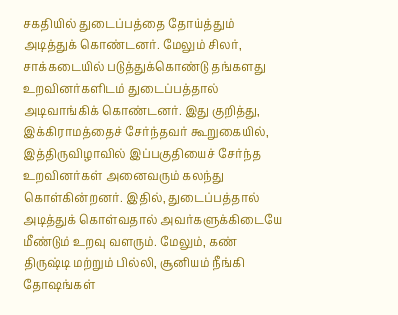சகதியில் துடைப்பத்தை தோய்த்தும் அடித்துக் கொண்டனர். மேலும் சிலர், சாக்கடையில் படுத்துக்கொண்டு தங்களது உறவினர்களிடம் துடைப்பத்தால் அடிவாங்கிக் கொண்டனர். இது குறித்து, இக்கிராமத்தைச் சேர்ந்தவர் கூறுகையில், இத்திருவிழாவில் இப்பகுதியைச் சேர்ந்த உறவினர்கள் அனைவரும் கலந்து கொள்கின்றனர். இதில், துடைப்பத்தால் அடித்துக் கொள்வதால் அவர்களுக்கிடையே மீண்டும் உறவு வளரும். மேலும், கண் திருஷ்டி மற்றும் பில்லி, சூனியம் நீங்கி தோஷங்கள்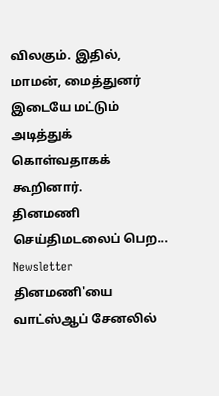விலகும். இதில், மாமன், மைத்துனர் இடையே மட்டும் அடித்துக் கொள்வதாகக் கூறினார்.
தினமணி செய்திமடலைப் பெற... Newsletter
தினமணி'யை வாட்ஸ்ஆப் சேனலில்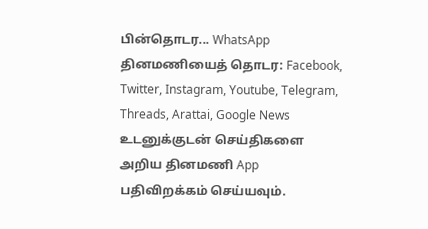பின்தொடர... WhatsApp
தினமணியைத் தொடர: Facebook, Twitter, Instagram, Youtube, Telegram, Threads, Arattai, Google News
உடனுக்குடன் செய்திகளை அறிய தினமணி App பதிவிறக்கம் செய்யவும்.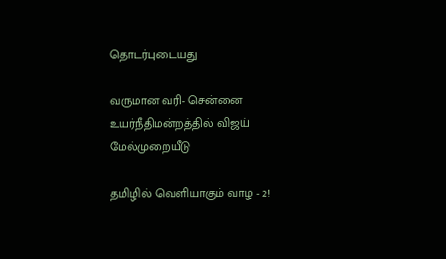தொடர்புடையது

வருமான வரி- சென்னை உயர்நீதிமன்றத்தில் விஜய் மேல்முறையீடு

தமிழில் வெளியாகும் வாழ - 2!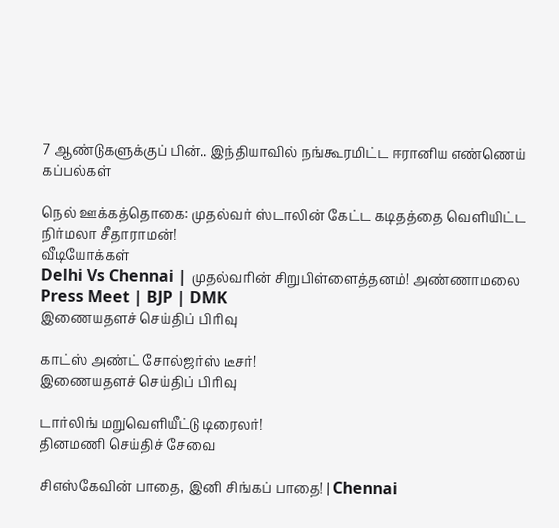7 ஆண்டுகளுக்குப் பின்.. இந்தியாவில் நங்கூரமிட்ட ஈரானிய எண்ணெய் கப்பல்கள்

நெல் ஊக்கத்தொகை: முதல்வர் ஸ்டாலின் கேட்ட கடிதத்தை வெளியிட்ட நிர்மலா சீதாராமன்!
வீடியோக்கள்
Delhi Vs Chennai | முதல்வரின் சிறுபிள்ளைத்தனம்! அண்ணாமலை Press Meet | BJP | DMK
இணையதளச் செய்திப் பிரிவு

காட்ஸ் அண்ட் சோல்ஜர்ஸ் டீசர்!
இணையதளச் செய்திப் பிரிவு

டார்லிங் மறுவெளியீட்டு டிரைலர்!
தினமணி செய்திச் சேவை

சிஎஸ்கேவின் பாதை, இனி சிங்கப் பாதை! | Chennai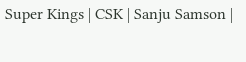Super Kings | CSK | Sanju Samson |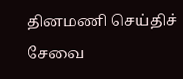தினமணி செய்திச் சேவை